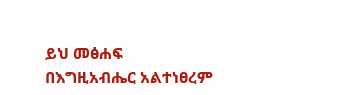ይህ መፅሐፍ በእግዚአብሔር አልተነፀረም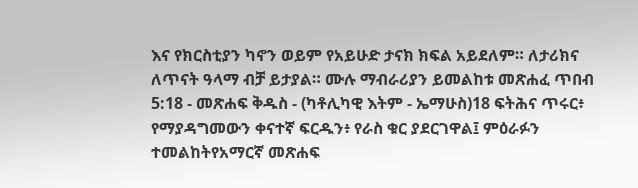እና የክርስቲያን ካኖን ወይም የአይሁድ ታናክ ክፍል አይደለም። ለታሪክና ለጥናት ዓላማ ብቻ ይታያል። ሙሉ ማብራሪያን ይመልከቱ መጽሐፈ ጥበብ 5:18 - መጽሐፍ ቅዱስ - (ካቶሊካዊ እትም - ኤማሁስ)18 ፍትሕና ጥሩር፥ የማያዳግመውን ቀናተኛ ፍርዱን፥ የራስ ቁር ያደርገዋል፤ ምዕራፉን ተመልከትየአማርኛ መጽሐፍ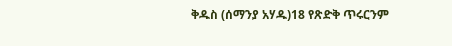ቅዱስ (ሰማንያ አሃዱ)18 የጽድቅ ጥሩርንም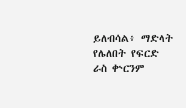ይለብሳል፥ ማድላት የሌለበት የፍርድ ራስ ቍርንም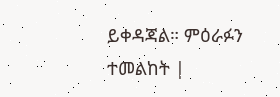ይቀዳጃል። ምዕራፉን ተመልከት |